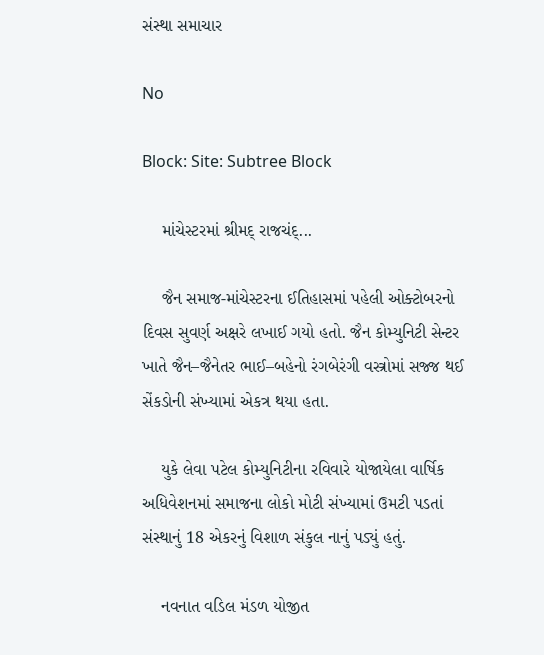સંસ્થા સમાચાર

No

Block: Site: Subtree Block

    માંચેસ્ટરમાં શ્રીમદ્ રાજચંદ્...

    જૈન સમાજ-માંચેસ્ટરના ઈતિહાસમાં પહેલી ઓક્ટોબરનો દિવસ સુવર્ણ અક્ષરે લખાઈ ગયો હતો. જૈન કોમ્યુનિટી સેન્ટર ખાતે જૈન–જૈનેતર ભાઈ–બહેનો રંગબેરંગી વસ્ત્રોમાં સજ્જ થઈ સેંકડોની સંખ્યામાં એકત્ર થયા હતા.

    યુકે લેવા પટેલ કોમ્યુનિટીના રવિવારે યોજાયેલા વાર્ષિક અધિવેશનમાં સમાજના લોકો મોટી સંખ્યામાં ઉમટી પડતાં સંસ્થાનું 18 એકરનું વિશાળ સંકુલ નાનું પડ્યું હતું.

    નવનાત વડિલ મંડળ યોજીત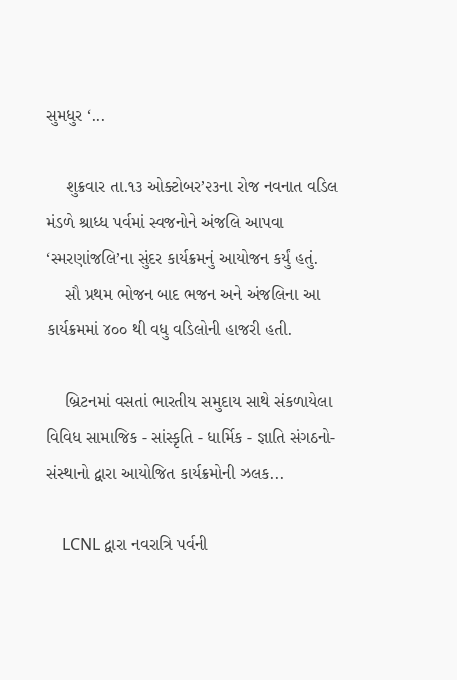સુમધુર ‘...

    શુક્રવાર તા.૧૩ ઓક્ટોબર’૨૩ના રોજ નવનાત વડિલ મંડળે શ્રાધ્ધ પર્વમાં સ્વજનોને અંજલિ આપવા ‘સ્મરણાંજલિ’ના સુંદર કાર્યક્રમનું આયોજન કર્યું હતું.
    સૌ પ્રથમ ભોજન બાદ ભજન અને અંજલિના આ કાર્યક્રમમાં ૪૦૦ થી વધુ વડિલોની હાજરી હતી.

    બ્રિટનમાં વસતાં ભારતીય સમુદાય સાથે સંકળાયેલા વિવિધ સામાજિક - સાંસ્કૃતિ - ધાર્મિક - જ્ઞાતિ સંગઠનો-સંસ્થાનો દ્વારા આયોજિત કાર્યક્રમોની ઝલક...

    LCNL દ્વારા નવરાત્રિ પર્વની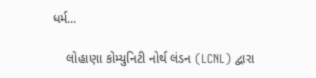ધર્મ...

    લોહાણા કોમ્યુનિટી નોર્થ લંડન (LCNL) દ્વારા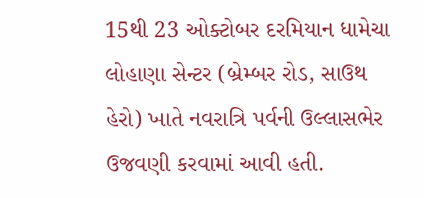15થી 23 ઓક્ટોબર દરમિયાન ધામેચા લોહાણા સેન્ટર (બ્રેમ્બર રોડ, સાઉથ હેરો) ખાતે નવરાત્રિ પર્વની ઉલ્લાસભેર ઉજવણી કરવામાં આવી હતી.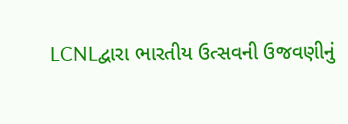LCNLદ્વારા ભારતીય ઉત્સવની ઉજવણીનું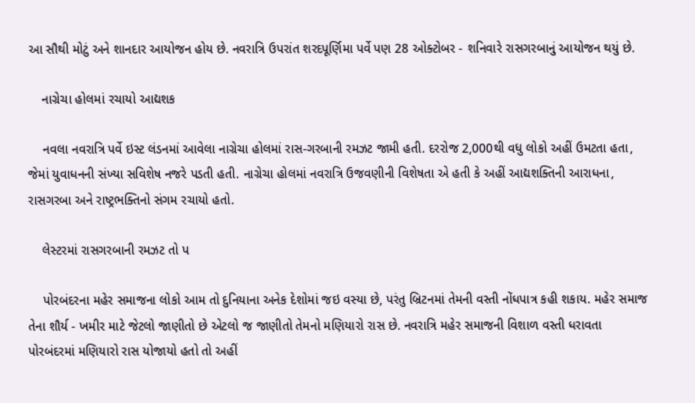આ સૌથી મોટું અને શાનદાર આયોજન હોય છે. નવરાત્રિ ઉપરાંત શરદપૂર્ણિમા પર્વે પણ 28 ઓક્ટોબર - શનિવારે રાસગરબાનું આયોજન થયું છે.

    નાગ્રેચા હોલમાં રચાયો આદ્યશક

    નવલા નવરાત્રિ પર્વે ઇસ્ટ લંડનમાં આવેલા નાગ્રેચા હોલમાં રાસ-ગરબાની રમઝટ જામી હતી. દરરોજ 2,000થી વધુ લોકો અહીં ઉમટતા હતા, જેમાં યુવાધનની સંખ્યા સવિશેષ નજરે પડતી હતી. નાગ્રેચા હોલમાં નવરાત્રિ ઉજવણીની વિશેષતા એ હતી કે અહીં આદ્યશક્તિની આરાધના, રાસગરબા અને રાષ્ટ્રભક્તિનો સંગમ રચાયો હતો.

    લેસ્ટરમાં રાસગરબાની રમઝટ તો પ

    પોરબંદરના મહેર સમાજના લોકો આમ તો દુનિયાના અનેક દેશોમાં જઇ વસ્યા છે, પરંતુ બ્રિટનમાં તેમની વસ્તી નોંધપાત્ર કહી શકાય. મહેર સમાજ તેના શૌર્ય - ખમીર માટે જેટલો જાણીતો છે એટલો જ જાણીતો તેમનો મણિયારો રાસ છે. નવરાત્રિ મહેર સમાજની વિશાળ વસ્તી ધરાવતા પોરબંદરમાં મણિયારો રાસ યોજાયો હતો તો અહીં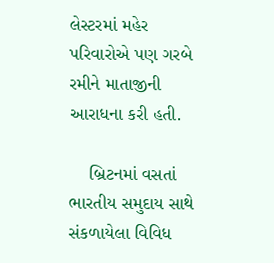લેસ્ટરમાં મહેર પરિવારોએ પણ ગરબે રમીને માતાજીની આરાધના કરી હતી.

    બ્રિટનમાં વસતાં ભારતીય સમુદાય સાથે સંકળાયેલા વિવિધ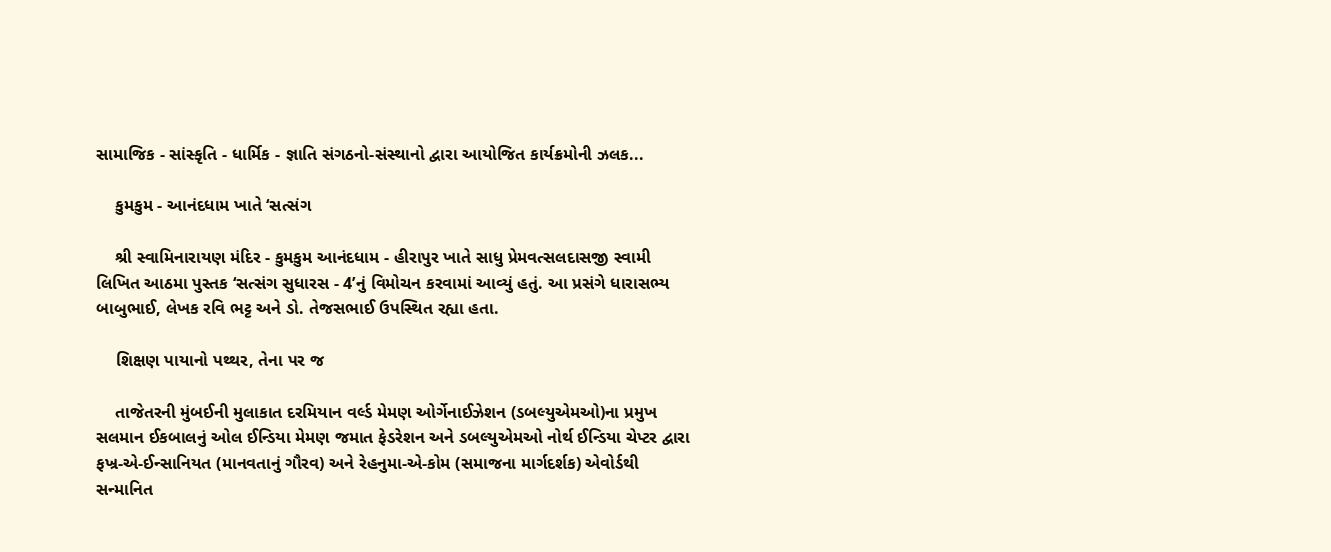સામાજિક - સાંસ્કૃતિ - ધાર્મિક - જ્ઞાતિ સંગઠનો-સંસ્થાનો દ્વારા આયોજિત કાર્યક્રમોની ઝલક...

    કુમકુમ - આનંદધામ ખાતે ‘સત્સંગ

    શ્રી સ્વામિનારાયણ મંદિર - કુમકુમ આનંદધામ - હીરાપુર ખાતે સાધુ પ્રેમવત્સલદાસજી સ્વામી લિખિત આઠમા પુસ્તક ‘સત્સંગ સુધારસ - 4’નું વિમોચન કરવામાં આવ્યું હતું. આ પ્રસંગે ધારાસભ્ય બાબુભાઈ, લેખક રવિ ભટ્ટ અને ડો. તેજસભાઈ ઉપસ્થિત રહ્યા હતા.

    શિક્ષણ પાયાનો પથ્થર, તેના પર જ

    તાજેતરની મુંબઈની મુલાકાત દરમિયાન વર્લ્ડ મેમણ ઓર્ગેનાઈઝેશન (ડબલ્યુએમઓ)ના પ્રમુખ સલમાન ઈકબાલનું ઓલ ઈન્ડિયા મેમણ જમાત ફેડરેશન અને ડબલ્યુએમઓ નોર્થ ઈન્ડિયા ચેપ્ટર દ્વારા ફખ્ર-એ-ઈન્સાનિયત (માનવતાનું ગૌરવ) અને રેહનુમા-એ-કોમ (સમાજના માર્ગદર્શક) એવોર્ડથી સન્માનિત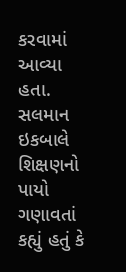કરવામાં આવ્યા હતા. સલમાન ઇકબાલે શિક્ષણનો પાયો ગણાવતાં કહ્યું હતું કે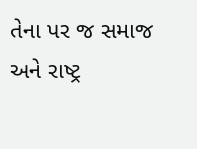તેના પર જ સમાજ અને રાષ્ટ્ર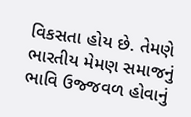વિકસતા હોય છે. તેમણે ભારતીય મેમણ સમાજનું ભાવિ ઉજ્જવળ હોવાનું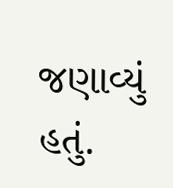જણાવ્યું હતું.